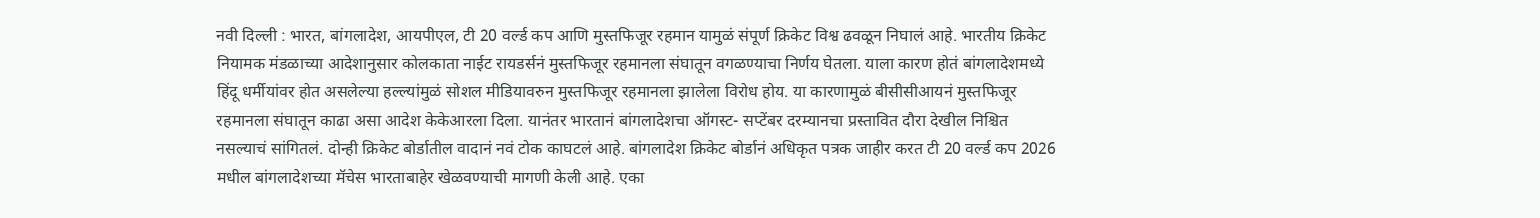नवी दिल्ली : भारत, बांगलादेश, आयपीएल, टी 20 वर्ल्ड कप आणि मुस्तफिजूर रहमान यामुळं संपूर्ण क्रिकेट विश्व ढवळून निघालं आहे. भारतीय क्रिकेट नियामक मंडळाच्या आदेशानुसार कोलकाता नाईट रायडर्सनं मुस्तफिजूर रहमानला संघातून वगळण्याचा निर्णय घेतला. याला कारण होतं बांगलादेशमध्ये हिंदू धर्मीयांवर होत असलेल्या हल्ल्यांमुळं सोशल मीडियावरुन मुस्तफिजूर रहमानला झालेला विरोध होय. या कारणामुळं बीसीसीआयनं मुस्तफिजूर रहमानला संघातून काढा असा आदेश केकेआरला दिला. यानंतर भारतानं बांगलादेशचा ऑगस्ट- सप्टेंबर दरम्यानचा प्रस्तावित दौरा देखील निश्चित नसल्याचं सांगितलं. दोन्ही क्रिकेट बोर्डातील वादानं नवं टोक काघटलं आहे. बांगलादेश क्रिकेट बोर्डानं अधिकृत पत्रक जाहीर करत टी 20 वर्ल्ड कप 2026 मधील बांगलादेशच्या मॅचेस भारताबाहेर खेळवण्याची मागणी केली आहे. एका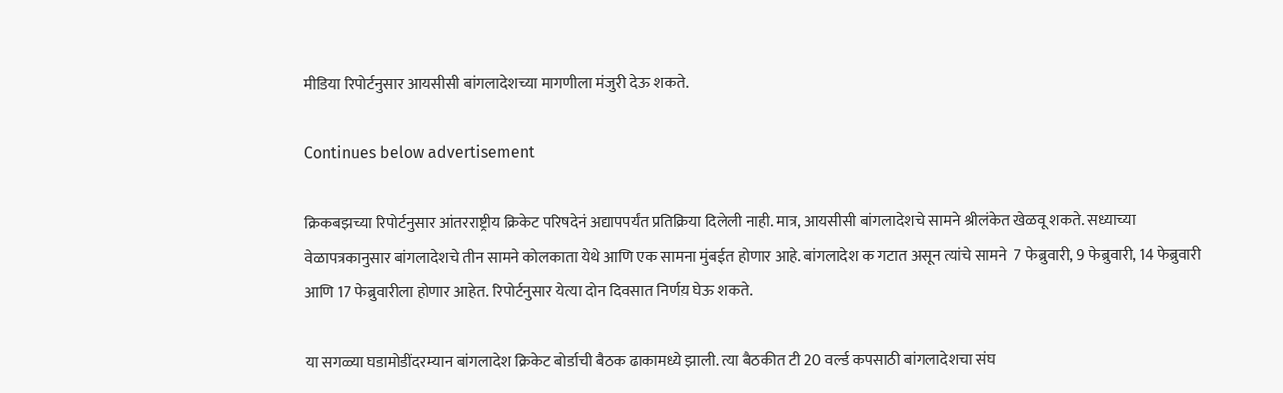मीडिया रिपोर्टनुसार आयसीसी बांगलादेशच्या मागणीला मंजुरी देऊ शकते.

Continues below advertisement

क्रिकबझच्या रिपोर्टनुसार आंतरराष्ट्रीय क्रिकेट परिषदेनं अद्यापपर्यंत प्रतिक्रिया दिलेली नाही. मात्र, आयसीसी बांगलादेशचे सामने श्रीलंकेत खेळवू शकते. सध्याच्या वेळापत्रकानुसार बांगलादेशचे तीन सामने कोलकाता येथे आणि एक सामना मुंबईत होणार आहे. बांगलादेश क गटात असून त्यांचे सामने  7 फेब्रुवारी, 9 फेब्रुवारी, 14 फेब्रुवारी आणि 17 फेब्रुवारीला होणार आहेत. रिपोर्टनुसार येत्या दोन दिवसात निर्णय़ घेऊ शकते.

या सगळ्या घडामोडींदरम्यान बांगलादेश क्रिकेट बोर्डाची बैठक ढाकामध्ये झाली. त्या बैठकीत टी 20 वर्ल्ड कपसाठी बांगलादेशचा संघ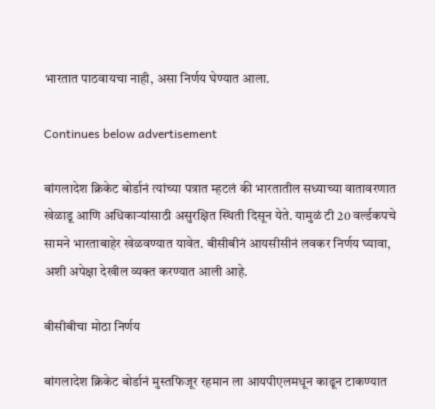भारतात पाठवायचा नाही, असा निर्णय घेण्यात आला.

Continues below advertisement

बांगलादेश क्रिकेट बोर्डानं त्यांच्या पत्रात म्हटलं की भारतातील सध्याच्या वातावरणात खेळाडू आणि अधिकाऱ्यांसाठी असुरक्षित स्थिती दिसून येते. यामुळं टी 20 वर्ल्डकपचे सामने भारताबाहेर खेळवण्यात यावेत. बीसीबीनं आयसीसीनं लवकर निर्णय घ्यावा, अशी अपेक्षा देखील व्यक्त करण्यात आली आहे.

बीसीबीचा मोठा निर्णय

बांगलादेश क्रिकेट बोर्डानं मुस्तफिजूर रहमान ला आयपीएलमधून काढून टाकण्यात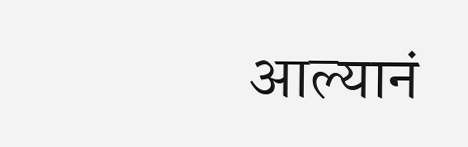आल्यानं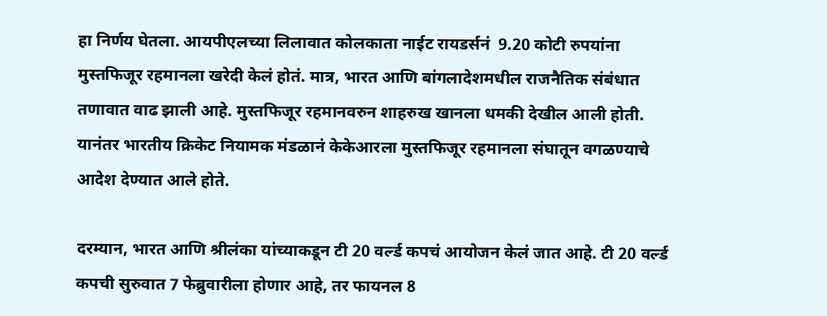हा निर्णय घेतला. आयपीएलच्या लिलावात कोलकाता नाईट रायडर्सनं  9.20 कोटी रुपयांना मुस्तफिजूर रहमानला खरेदी केलं होतं. मात्र, भारत आणि बांगलादेशमधील राजनैतिक संबंधात तणावात वाढ झाली आहे. मुस्तफिजूर रहमानवरुन शाहरुख खानला धमकी देखील आली होती. यानंतर भारतीय क्रिकेट नियामक मंडळानं केकेआरला मुस्तफिजूर रहमानला संघातून वगळण्याचे आदेश देण्यात आले होते.

दरम्यान, भारत आणि श्रीलंका यांच्याकडून टी 20 वर्ल्ड कपचं आयोजन केलं जात आहे. टी 20 वर्ल्ड कपची सुरुवात 7 फेब्रुवारीला होणार आहे, तर फायनल 8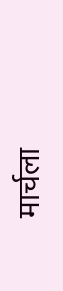मार्चला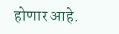होणार आहे.